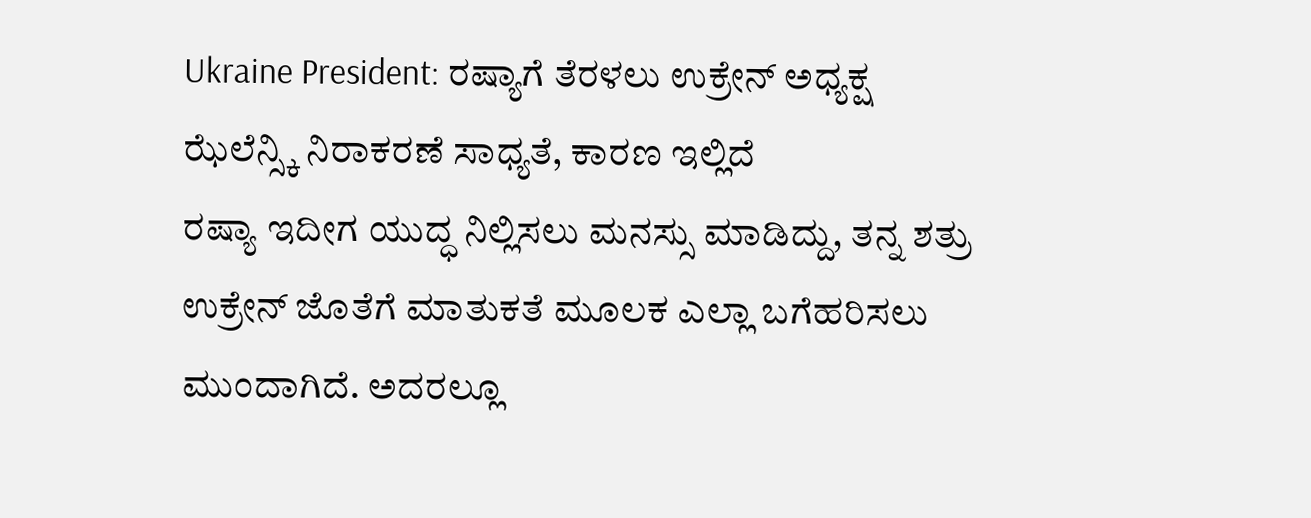Ukraine President: ರಷ್ಯಾಗೆ ತೆರಳಲು ಉಕ್ರೇನ್ ಅಧ್ಯಕ್ಷ ಝೆಲೆನ್ಸ್ಕಿ ನಿರಾಕರಣೆ ಸಾಧ್ಯತೆ, ಕಾರಣ ಇಲ್ಲಿದೆ
ರಷ್ಯಾ ಇದೀಗ ಯುದ್ಧ ನಿಲ್ಲಿಸಲು ಮನಸ್ಸು ಮಾಡಿದ್ದು, ತನ್ನ ಶತ್ರು ಉಕ್ರೇನ್ ಜೊತೆಗೆ ಮಾತುಕತೆ ಮೂಲಕ ಎಲ್ಲಾ ಬಗೆಹರಿಸಲು ಮುಂದಾಗಿದೆ. ಅದರಲ್ಲೂ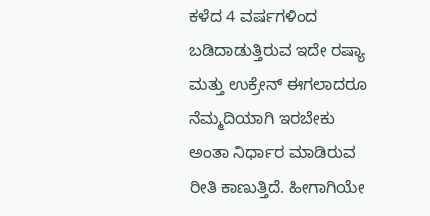ಕಳೆದ 4 ವರ್ಷಗಳಿಂದ ಬಡಿದಾಡುತ್ತಿರುವ ಇದೇ ರಷ್ಯಾ ಮತ್ತು ಉಕ್ರೇನ್ ಈಗಲಾದರೂ ನೆಮ್ಮದಿಯಾಗಿ ಇರಬೇಕು ಅಂತಾ ನಿರ್ಧಾರ ಮಾಡಿರುವ ರೀತಿ ಕಾಣುತ್ತಿದೆ. ಹೀಗಾಗಿಯೇ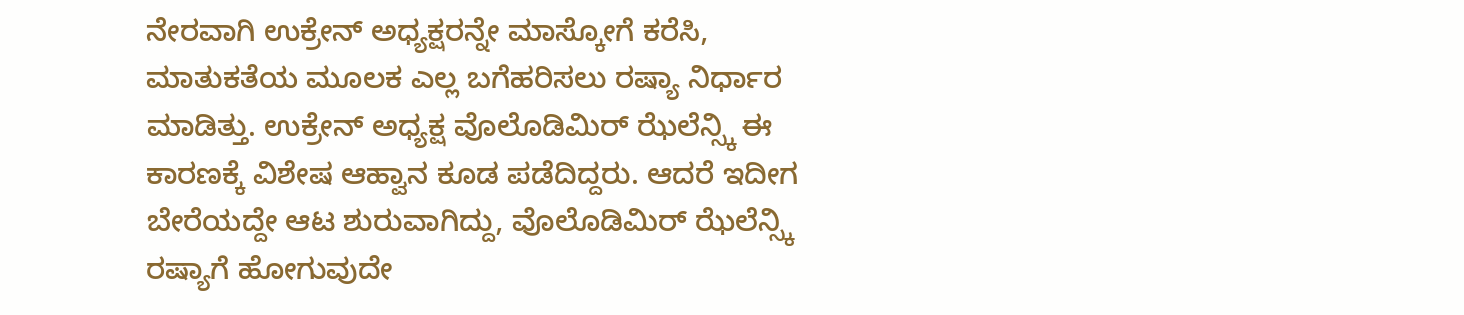ನೇರವಾಗಿ ಉಕ್ರೇನ್ ಅಧ್ಯಕ್ಷರನ್ನೇ ಮಾಸ್ಕೋಗೆ ಕರೆಸಿ, ಮಾತುಕತೆಯ ಮೂಲಕ ಎಲ್ಲ ಬಗೆಹರಿಸಲು ರಷ್ಯಾ ನಿರ್ಧಾರ ಮಾಡಿತ್ತು. ಉಕ್ರೇನ್ ಅಧ್ಯಕ್ಷ ವೊಲೊಡಿಮಿರ್ ಝೆಲೆನ್ಸ್ಕಿ ಈ ಕಾರಣಕ್ಕೆ ವಿಶೇಷ ಆಹ್ವಾನ ಕೂಡ ಪಡೆದಿದ್ದರು. ಆದರೆ ಇದೀಗ ಬೇರೆಯದ್ದೇ ಆಟ ಶುರುವಾಗಿದ್ದು, ವೊಲೊಡಿಮಿರ್ ಝೆಲೆನ್ಸ್ಕಿ ರಷ್ಯಾಗೆ ಹೋಗುವುದೇ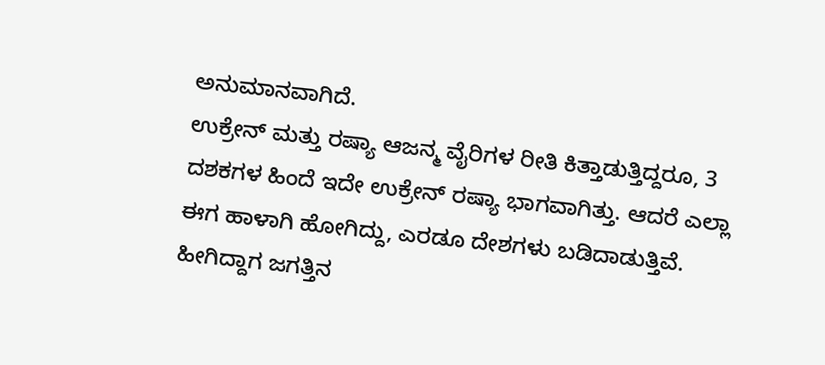ಅನುಮಾನವಾಗಿದೆ.
ಉಕ್ರೇನ್ ಮತ್ತು ರಷ್ಯಾ ಆಜನ್ಮ ವೈರಿಗಳ ರೀತಿ ಕಿತ್ತಾಡುತ್ತಿದ್ದರೂ, 3 ದಶಕಗಳ ಹಿಂದೆ ಇದೇ ಉಕ್ರೇನ್ ರಷ್ಯಾ ಭಾಗವಾಗಿತ್ತು. ಆದರೆ ಎಲ್ಲಾ ಈಗ ಹಾಳಾಗಿ ಹೋಗಿದ್ದು, ಎರಡೂ ದೇಶಗಳು ಬಡಿದಾಡುತ್ತಿವೆ. ಹೀಗಿದ್ದಾಗ ಜಗತ್ತಿನ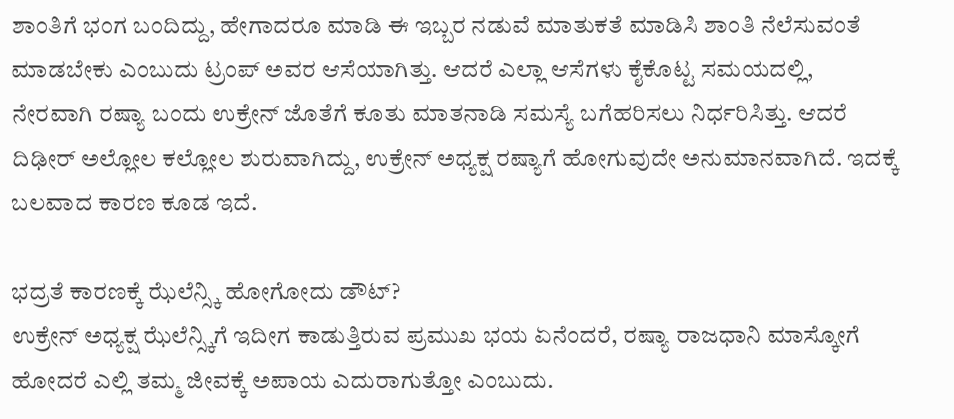ಶಾಂತಿಗೆ ಭಂಗ ಬಂದಿದ್ದು, ಹೇಗಾದರೂ ಮಾಡಿ ಈ ಇಬ್ಬರ ನಡುವೆ ಮಾತುಕತೆ ಮಾಡಿಸಿ ಶಾಂತಿ ನೆಲೆಸುವಂತೆ ಮಾಡಬೇಕು ಎಂಬುದು ಟ್ರಂಪ್ ಅವರ ಆಸೆಯಾಗಿತ್ತು. ಆದರೆ ಎಲ್ಲಾ ಆಸೆಗಳು ಕೈಕೊಟ್ಟ ಸಮಯದಲ್ಲಿ, ನೇರವಾಗಿ ರಷ್ಯಾ ಬಂದು ಉಕ್ರೇನ್ ಜೊತೆಗೆ ಕೂತು ಮಾತನಾಡಿ ಸಮಸ್ಯೆ ಬಗೆಹರಿಸಲು ನಿರ್ಧರಿಸಿತ್ತು. ಆದರೆ ದಿಢೀರ್ ಅಲ್ಲೋಲ ಕಲ್ಲೋಲ ಶುರುವಾಗಿದ್ದು, ಉಕ್ರೇನ್ ಅಧ್ಯಕ್ಷ ರಷ್ಯಾಗೆ ಹೋಗುವುದೇ ಅನುಮಾನವಾಗಿದೆ. ಇದಕ್ಕೆ ಬಲವಾದ ಕಾರಣ ಕೂಡ ಇದೆ.

ಭದ್ರತೆ ಕಾರಣಕ್ಕೆ ಝೆಲೆನ್ಸ್ಕಿ ಹೋಗೋದು ಡೌಟ್?
ಉಕ್ರೇನ್ ಅಧ್ಯಕ್ಷ ಝೆಲೆನ್ಸ್ಕಿಗೆ ಇದೀಗ ಕಾಡುತ್ತಿರುವ ಪ್ರಮುಖ ಭಯ ಏನೆಂದರೆ, ರಷ್ಯಾ ರಾಜಧಾನಿ ಮಾಸ್ಕೋಗೆ ಹೋದರೆ ಎಲ್ಲಿ ತಮ್ಮ ಜೀವಕ್ಕೆ ಅಪಾಯ ಎದುರಾಗುತ್ತೋ ಎಂಬುದು.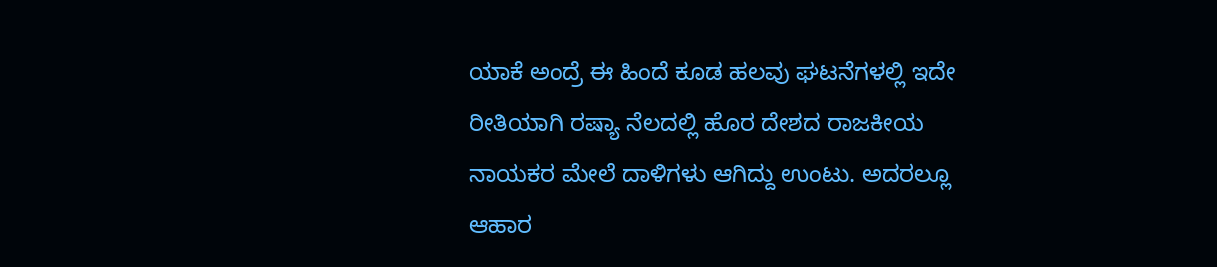ಯಾಕೆ ಅಂದ್ರೆ ಈ ಹಿಂದೆ ಕೂಡ ಹಲವು ಘಟನೆಗಳಲ್ಲಿ ಇದೇ ರೀತಿಯಾಗಿ ರಷ್ಯಾ ನೆಲದಲ್ಲಿ ಹೊರ ದೇಶದ ರಾಜಕೀಯ ನಾಯಕರ ಮೇಲೆ ದಾಳಿಗಳು ಆಗಿದ್ದು ಉಂಟು. ಅದರಲ್ಲೂ ಆಹಾರ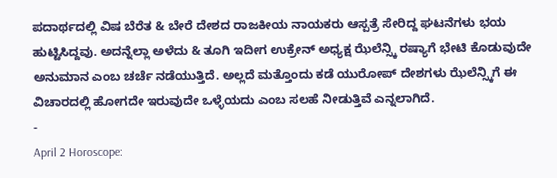ಪದಾರ್ಥದಲ್ಲಿ ವಿಷ ಬೆರೆತ & ಬೇರೆ ದೇಶದ ರಾಜಕೀಯ ನಾಯಕರು ಆಸ್ಪತ್ರೆ ಸೇರಿದ್ದ ಘಟನೆಗಳು ಭಯ ಹುಟ್ಟಿಸಿದ್ದವು. ಅದನ್ನೆಲ್ಲಾ ಅಳೆದು & ತೂಗಿ ಇದೀಗ ಉಕ್ರೇನ್ ಅಧ್ಯಕ್ಷ ಝೆಲೆನ್ಸ್ಕಿ ರಷ್ಯಾಗೆ ಭೇಟಿ ಕೊಡುವುದೇ ಅನುಮಾನ ಎಂಬ ಚರ್ಚೆ ನಡೆಯುತ್ತಿದೆ. ಅಲ್ಲದೆ ಮತ್ತೊಂದು ಕಡೆ ಯುರೋಪ್ ದೇಶಗಳು ಝೆಲೆನ್ಸ್ಕಿಗೆ ಈ ವಿಚಾರದಲ್ಲಿ ಹೋಗದೇ ಇರುವುದೇ ಒಳ್ಳೆಯದು ಎಂಬ ಸಲಹೆ ನೀಡುತ್ತಿವೆ ಎನ್ನಲಾಗಿದೆ.
-
April 2 Horoscope: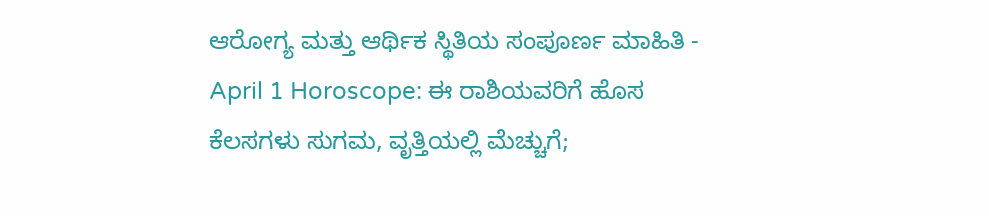ಆರೋಗ್ಯ ಮತ್ತು ಆರ್ಥಿಕ ಸ್ಥಿತಿಯ ಸಂಪೂರ್ಣ ಮಾಹಿತಿ -
April 1 Horoscope: ಈ ರಾಶಿಯವರಿಗೆ ಹೊಸ ಕೆಲಸಗಳು ಸುಗಮ, ವೃತ್ತಿಯಲ್ಲಿ ಮೆಚ್ಚುಗೆ;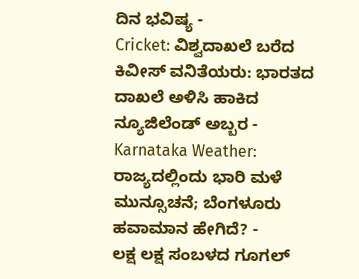ದಿನ ಭವಿಷ್ಯ -
Cricket: ವಿಶ್ವದಾಖಲೆ ಬರೆದ ಕಿವೀಸ್ ವನಿತೆಯರು: ಭಾರತದ ದಾಖಲೆ ಅಳಿಸಿ ಹಾಕಿದ ನ್ಯೂಜಿಲೆಂಡ್ ಅಬ್ಬರ -
Karnataka Weather: ರಾಜ್ಯದಲ್ಲಿಂದು ಭಾರಿ ಮಳೆ ಮುನ್ಸೂಚನೆ; ಬೆಂಗಳೂರು ಹವಾಮಾನ ಹೇಗಿದೆ? -
ಲಕ್ಷ ಲಕ್ಷ ಸಂಬಳದ ಗೂಗಲ್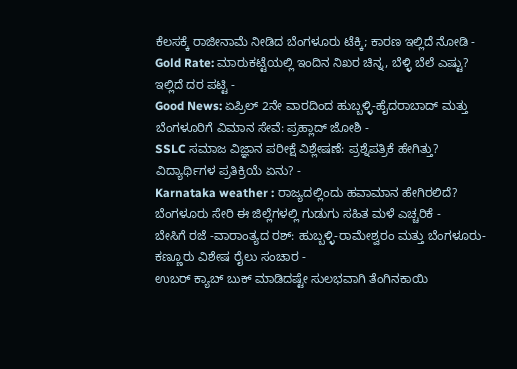ಕೆಲಸಕ್ಕೆ ರಾಜೀನಾಮೆ ನೀಡಿದ ಬೆಂಗಳೂರು ಟೆಕ್ಕಿ; ಕಾರಣ ಇಲ್ಲಿದೆ ನೋಡಿ -
Gold Rate: ಮಾರುಕಟ್ಟೆಯಲ್ಲಿ ಇಂದಿನ ನಿಖರ ಚಿನ್ನ, ಬೆಳ್ಳಿ ಬೆಲೆ ಎಷ್ಟು? ಇಲ್ಲಿದೆ ದರ ಪಟ್ಟಿ -
Good News: ಏಪ್ರಿಲ್ 2ನೇ ವಾರದಿಂದ ಹುಬ್ಬಳ್ಳಿ-ಹೈದರಾಬಾದ್ ಮತ್ತು ಬೆಂಗಳೂರಿಗೆ ವಿಮಾನ ಸೇವೆ: ಪ್ರಹ್ಲಾದ್ ಜೋಶಿ -
SSLC ಸಮಾಜ ವಿಜ್ಞಾನ ಪರೀಕ್ಷೆ ವಿಶ್ಲೇಷಣೆ: ಪ್ರಶ್ನೆಪತ್ರಿಕೆ ಹೇಗಿತ್ತು? ವಿದ್ಯಾರ್ಥಿಗಳ ಪ್ರತಿಕ್ರಿಯೆ ಏನು? -
Karnataka weather : ರಾಜ್ಯದಲ್ಲಿಂದು ಹವಾಮಾನ ಹೇಗಿರಲಿದೆ? ಬೆಂಗಳೂರು ಸೇರಿ ಈ ಜಿಲ್ಲೆಗಳಲ್ಲಿ ಗುಡುಗು ಸಹಿತ ಮಳೆ ಎಚ್ಚರಿಕೆ -
ಬೇಸಿಗೆ ರಜೆ -ವಾರಾಂತ್ಯದ ರಶ್: ಹುಬ್ಬಳ್ಳಿ-ರಾಮೇಶ್ವರಂ ಮತ್ತು ಬೆಂಗಳೂರು-ಕಣ್ಣೂರು ವಿಶೇಷ ರೈಲು ಸಂಚಾರ -
ಉಬರ್ ಕ್ಯಾಬ್ ಬುಕ್ ಮಾಡಿದಷ್ಟೇ ಸುಲಭವಾಗಿ ತೆಂಗಿನಕಾಯಿ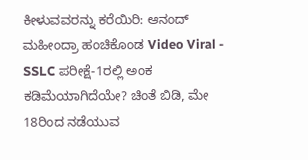ಕೀಳುವವರನ್ನು ಕರೆಯಿರಿ: ಆನಂದ್ ಮಹೀಂದ್ರಾ ಹಂಚಿಕೊಂಡ Video Viral -
SSLC ಪರೀಕ್ಷೆ-1ರಲ್ಲಿ ಅಂಕ ಕಡಿಮೆಯಾಗಿದೆಯೇ? ಚಿಂತೆ ಬಿಡಿ, ಮೇ 18ರಿಂದ ನಡೆಯುವ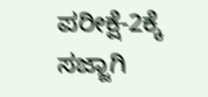ಪರೀಕ್ಷೆ-2ಕ್ಕೆ ಸಜ್ಜಾಗಿ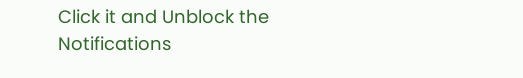Click it and Unblock the Notifications